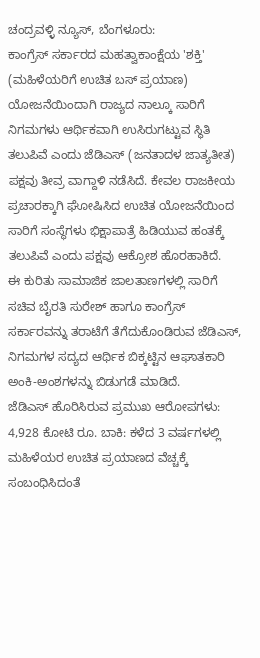ಚಂದ್ರವಳ್ಳಿ ನ್ಯೂಸ್, ಬೆಂಗಳೂರು:
ಕಾಂಗ್ರೆಸ್ ಸರ್ಕಾರದ ಮಹತ್ವಾಕಾಂಕ್ಷೆಯ 'ಶಕ್ತಿ' (ಮಹಿಳೆಯರಿಗೆ ಉಚಿತ ಬಸ್ ಪ್ರಯಾಣ) ಯೋಜನೆಯಿಂದಾಗಿ ರಾಜ್ಯದ ನಾಲ್ಕೂ ಸಾರಿಗೆ ನಿಗಮಗಳು ಆರ್ಥಿಕವಾಗಿ ಉಸಿರುಗಟ್ಟುವ ಸ್ಥಿತಿ ತಲುಪಿವೆ ಎಂದು ಜೆಡಿಎಸ್ (ಜನತಾದಳ ಜಾತ್ಯತೀತ) ಪಕ್ಷವು ತೀವ್ರ ವಾಗ್ದಾಳಿ ನಡೆಸಿದೆ. ಕೇವಲ ರಾಜಕೀಯ ಪ್ರಚಾರಕ್ಕಾಗಿ ಘೋಷಿಸಿದ ಉಚಿತ ಯೋಜನೆಯಿಂದ ಸಾರಿಗೆ ಸಂಸ್ಥೆಗಳು ಭಿಕ್ಷಾಪಾತ್ರೆ ಹಿಡಿಯುವ ಹಂತಕ್ಕೆ ತಲುಪಿವೆ ಎಂದು ಪಕ್ಷವು ಆಕ್ರೋಶ ಹೊರಹಾಕಿದೆ.
ಈ ಕುರಿತು ಸಾಮಾಜಿಕ ಜಾಲತಾಣಗಳಲ್ಲಿ ಸಾರಿಗೆ ಸಚಿವ ಬೈರತಿ ಸುರೇಶ್ ಹಾಗೂ ಕಾಂಗ್ರೆಸ್ ಸರ್ಕಾರವನ್ನು ತರಾಟೆಗೆ ತೆಗೆದುಕೊಂಡಿರುವ ಜೆಡಿಎಸ್, ನಿಗಮಗಳ ಸದ್ಯದ ಆರ್ಥಿಕ ಬಿಕ್ಕಟ್ಟಿನ ಆಘಾತಕಾರಿ ಅಂಕಿ-ಅಂಶಗಳನ್ನು ಬಿಡುಗಡೆ ಮಾಡಿದೆ.
ಜೆಡಿಎಸ್ ಹೊರಿಸಿರುವ ಪ್ರಮುಖ ಆರೋಪಗಳು:
4,928 ಕೋಟಿ ರೂ. ಬಾಕಿ: ಕಳೆದ 3 ವರ್ಷಗಳಲ್ಲಿ ಮಹಿಳೆಯರ ಉಚಿತ ಪ್ರಯಾಣದ ವೆಚ್ಚಕ್ಕೆ ಸಂಬಂಧಿಸಿದಂತೆ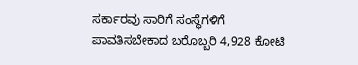ಸರ್ಕಾರವು ಸಾರಿಗೆ ಸಂಸ್ಥೆಗಳಿಗೆ ಪಾವತಿಸಬೇಕಾದ ಬರೊಬ್ಬರಿ 4,928 ಕೋಟಿ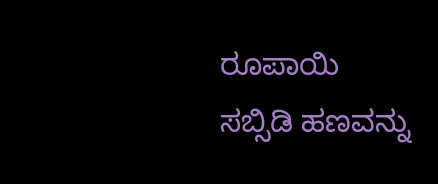ರೂಪಾಯಿ ಸಬ್ಸಿಡಿ ಹಣವನ್ನು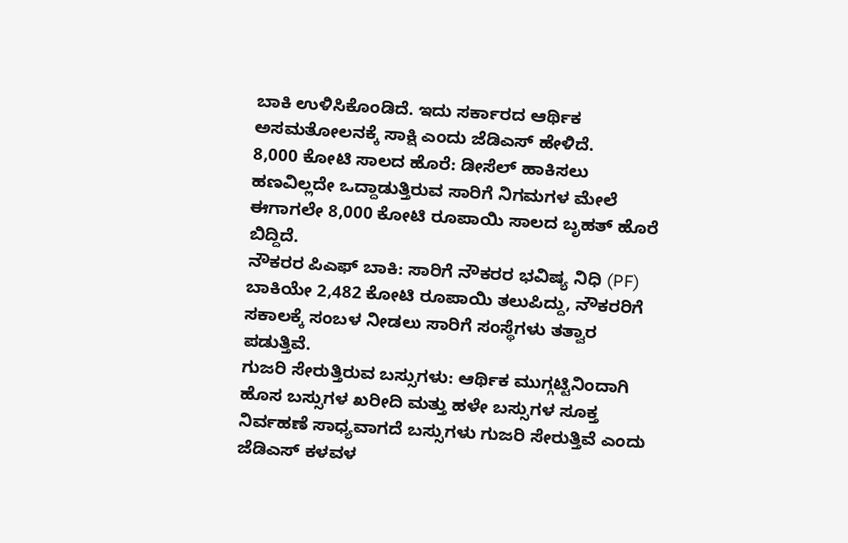ಬಾಕಿ ಉಳಿಸಿಕೊಂಡಿದೆ. ಇದು ಸರ್ಕಾರದ ಆರ್ಥಿಕ ಅಸಮತೋಲನಕ್ಕೆ ಸಾಕ್ಷಿ ಎಂದು ಜೆಡಿಎಸ್ ಹೇಳಿದೆ.
8,000 ಕೋಟಿ ಸಾಲದ ಹೊರೆ: ಡೀಸೆಲ್ ಹಾಕಿಸಲು ಹಣವಿಲ್ಲದೇ ಒದ್ದಾಡುತ್ತಿರುವ ಸಾರಿಗೆ ನಿಗಮಗಳ ಮೇಲೆ ಈಗಾಗಲೇ 8,000 ಕೋಟಿ ರೂಪಾಯಿ ಸಾಲದ ಬೃಹತ್ ಹೊರೆ ಬಿದ್ದಿದೆ.
ನೌಕರರ ಪಿಎಫ್ ಬಾಕಿ: ಸಾರಿಗೆ ನೌಕರರ ಭವಿಷ್ಯ ನಿಧಿ (PF) ಬಾಕಿಯೇ 2,482 ಕೋಟಿ ರೂಪಾಯಿ ತಲುಪಿದ್ದು, ನೌಕರರಿಗೆ ಸಕಾಲಕ್ಕೆ ಸಂಬಳ ನೀಡಲು ಸಾರಿಗೆ ಸಂಸ್ಥೆಗಳು ತತ್ವಾರ ಪಡುತ್ತಿವೆ.
ಗುಜರಿ ಸೇರುತ್ತಿರುವ ಬಸ್ಸುಗಳು: ಆರ್ಥಿಕ ಮುಗ್ಗಟ್ಟಿನಿಂದಾಗಿ ಹೊಸ ಬಸ್ಸುಗಳ ಖರೀದಿ ಮತ್ತು ಹಳೇ ಬಸ್ಸುಗಳ ಸೂಕ್ತ ನಿರ್ವಹಣೆ ಸಾಧ್ಯವಾಗದೆ ಬಸ್ಸುಗಳು ಗುಜರಿ ಸೇರುತ್ತಿವೆ ಎಂದು ಜೆಡಿಎಸ್ ಕಳವಳ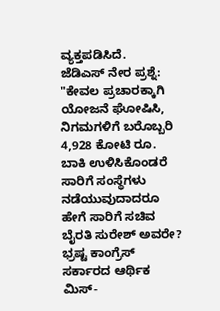ವ್ಯಕ್ತಪಡಿಸಿದೆ.
ಜೆಡಿಎಸ್ ನೇರ ಪ್ರಶ್ನೆ: "ಕೇವಲ ಪ್ರಚಾರಕ್ಕಾಗಿ ಯೋಜನೆ ಘೋಷಿಸಿ, ನಿಗಮಗಳಿಗೆ ಬರೊಬ್ಬರಿ 4,928 ಕೋಟಿ ರೂ. ಬಾಕಿ ಉಳಿಸಿಕೊಂಡರೆ ಸಾರಿಗೆ ಸಂಸ್ಥೆಗಳು ನಡೆಯುವುದಾದರೂ ಹೇಗೆ ಸಾರಿಗೆ ಸಚಿವ ಬೈರತಿ ಸುರೇಶ್ ಅವರೇ? ಭ್ರಷ್ಟ ಕಾಂಗ್ರೆಸ್ ಸರ್ಕಾರದ ಆರ್ಥಿಕ ಮಿಸ್-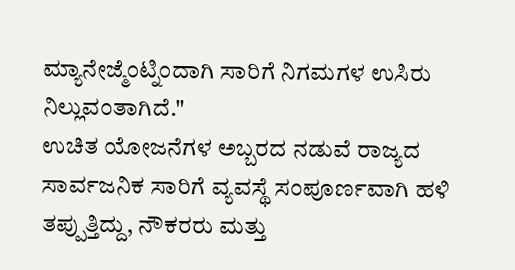ಮ್ಯಾನೇಜ್ಮೆಂಟ್ನಿಂದಾಗಿ ಸಾರಿಗೆ ನಿಗಮಗಳ ಉಸಿರು ನಿಲ್ಲುವಂತಾಗಿದೆ."
ಉಚಿತ ಯೋಜನೆಗಳ ಅಬ್ಬರದ ನಡುವೆ ರಾಜ್ಯದ ಸಾರ್ವಜನಿಕ ಸಾರಿಗೆ ವ್ಯವಸ್ಥೆ ಸಂಪೂರ್ಣವಾಗಿ ಹಳಿ ತಪ್ಪುತ್ತಿದ್ದು, ನೌಕರರು ಮತ್ತು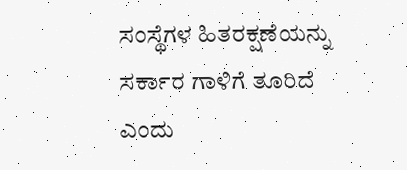ಸಂಸ್ಥೆಗಳ ಹಿತರಕ್ಷಣೆಯನ್ನು ಸರ್ಕಾರ ಗಾಳಿಗೆ ತೂರಿದೆ ಎಂದು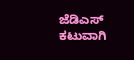ಜೆಡಿಎಸ್ ಕಟುವಾಗಿ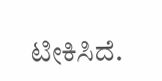ಟೀಕಿಸಿದೆ.